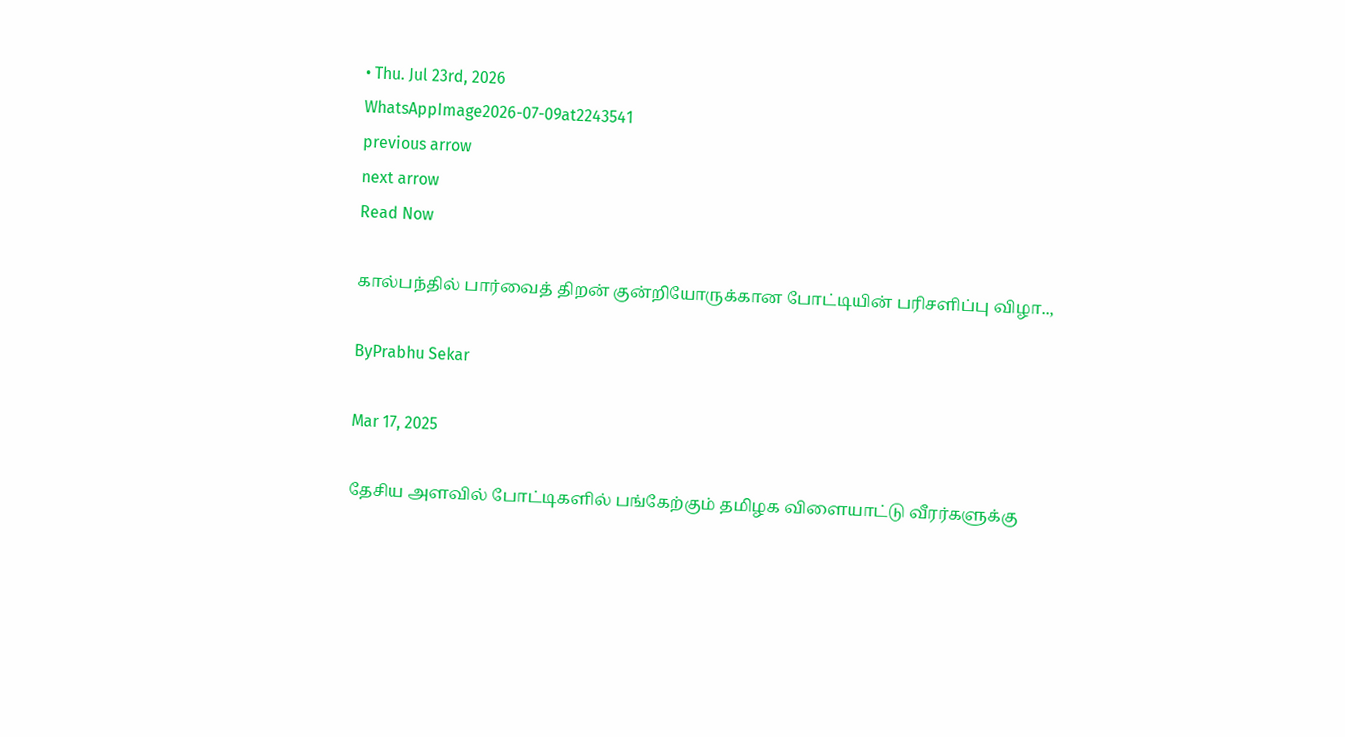• Thu. Jul 23rd, 2026
WhatsAppImage2026-07-09at2243541
previous arrow
next arrow
Read Now

கால்பந்தில் பார்வைத் திறன் குன்றியோருக்கான போட்டியின் பரிசளிப்பு விழா..,

ByPrabhu Sekar

Mar 17, 2025

தேசிய அளவில் போட்டிகளில் பங்கேற்கும் தமிழக விளையாட்டு வீரர்களுக்கு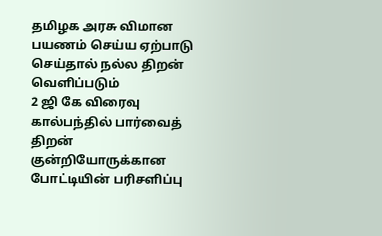தமிழக அரசு விமான பயணம் செய்ய ஏற்பாடு செய்தால் நல்ல திறன் வெளிப்படும்
2 ஜி கே விரைவு கால்பந்தில் பார்வைத் திறன் குன்றியோருக்கான போட்டியின் பரிசளிப்பு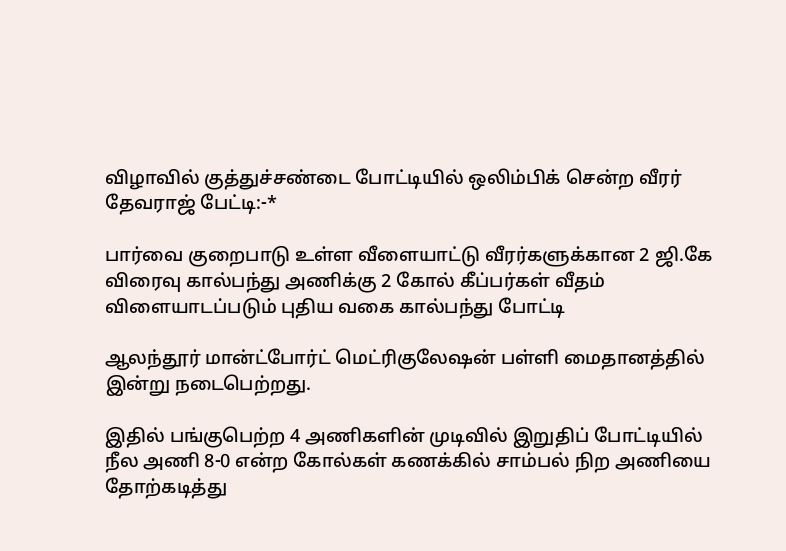விழாவில் குத்துச்சண்டை போட்டியில் ஒலிம்பிக் சென்ற வீரர் தேவராஜ் பேட்டி:-*

பார்வை குறைபாடு உள்ள வீளையாட்டு வீரர்களுக்கான 2 ஜி.கே விரைவு கால்பந்து அணிக்கு 2 கோல் கீப்பர்கள் வீதம் விளையாடப்படும் புதிய வகை கால்பந்து போட்டி

ஆலந்தூர் மான்ட்போர்ட் மெட்ரிகுலேஷன் பள்ளி மைதானத்தில் இன்று நடைபெற்றது.

இதில் பங்குபெற்ற 4 அணிகளின் முடிவில் இறுதிப் போட்டியில் நீல அணி 8-0 என்ற கோல்கள் கணக்கில் சாம்பல் நிற அணியை தோற்கடித்து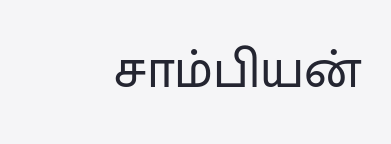சாம்பியன்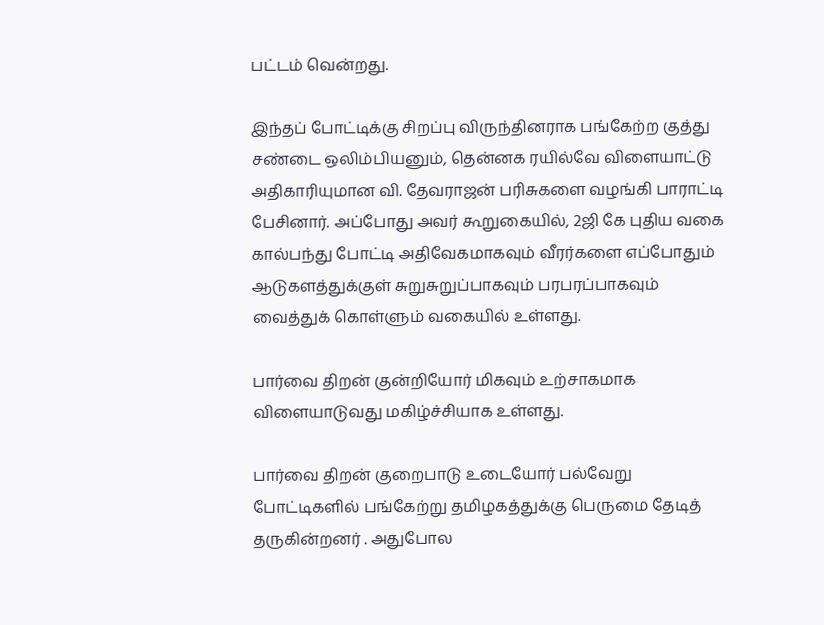பட்டம் வென்றது.

இந்தப் போட்டிக்கு சிறப்பு விருந்தினராக பங்கேற்ற குத்து சண்டை ஒலிம்பியனும், தென்னக ரயில்வே விளையாட்டு அதிகாரியுமான வி. தேவராஜன் பரிசுகளை வழங்கி பாராட்டி பேசினார். அப்போது அவர் கூறுகையில், 2ஜி கே புதிய வகை கால்பந்து போட்டி அதிவேகமாகவும் வீரர்களை எப்போதும் ஆடுகளத்துக்குள் சுறுசுறுப்பாகவும் பரபரப்பாகவும் வைத்துக் கொள்ளும் வகையில் உள்ளது.

பார்வை திறன் குன்றியோர் மிகவும் உற்சாகமாக விளையாடுவது மகிழ்ச்சியாக உள்ளது.

பார்வை திறன் குறைபாடு உடையோர் பல்வேறு போட்டிகளில் பங்கேற்று தமிழகத்துக்கு பெருமை தேடித் தருகின்றனர் . அதுபோல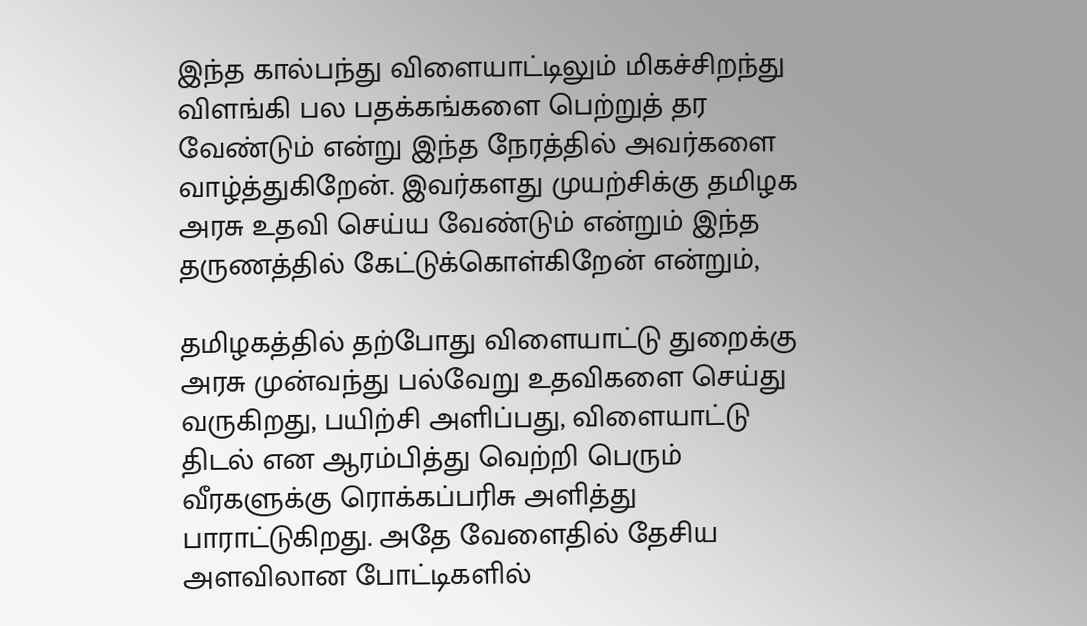இந்த கால்பந்து விளையாட்டிலும் மிகச்சிறந்து விளங்கி பல பதக்கங்களை பெற்றுத் தர வேண்டும் என்று இந்த நேரத்தில் அவர்களை வாழ்த்துகிறேன். இவர்களது முயற்சிக்கு தமிழக அரசு உதவி செய்ய வேண்டும் என்றும் இந்த தருணத்தில் கேட்டுக்கொள்கிறேன் என்றும்,

தமிழகத்தில் தற்போது விளையாட்டு துறைக்கு அரசு முன்வந்து பல்வேறு உதவிகளை செய்து வருகிறது, பயிற்சி அளிப்பது, விளையாட்டு திடல் என ஆரம்பித்து வெற்றி பெரும் வீரகளுக்கு ரொக்கப்பரிசு அளித்து பாராட்டுகிறது. அதே வேளைதில் தேசிய அளவிலான போட்டிகளில்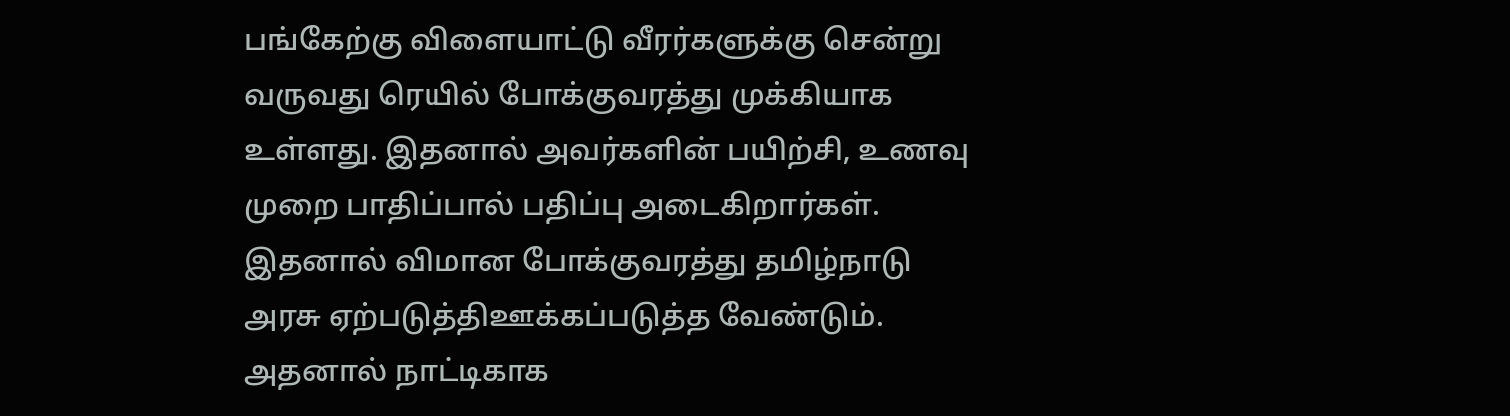பங்கேற்கு விளையாட்டு வீரர்களுக்கு சென்று வருவது ரெயில் போக்குவரத்து முக்கியாக உள்ளது. இதனால் அவர்களின் பயிற்சி, உணவு முறை பாதிப்பால் பதிப்பு அடைகிறார்கள். இதனால் விமான போக்குவரத்து தமிழ்நாடு அரசு ஏற்படுத்திஊக்கப்படுத்த வேண்டும். அதனால் நாட்டிகாக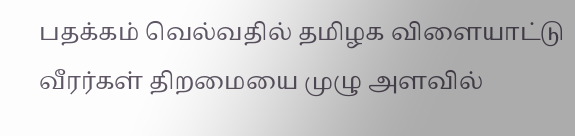பதக்கம் வெல்வதில் தமிழக விளையாட்டு வீரர்கள் திறமையை முழு அளவில்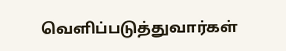வெளிப்படுத்துவார்கள்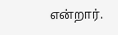என்றார்.